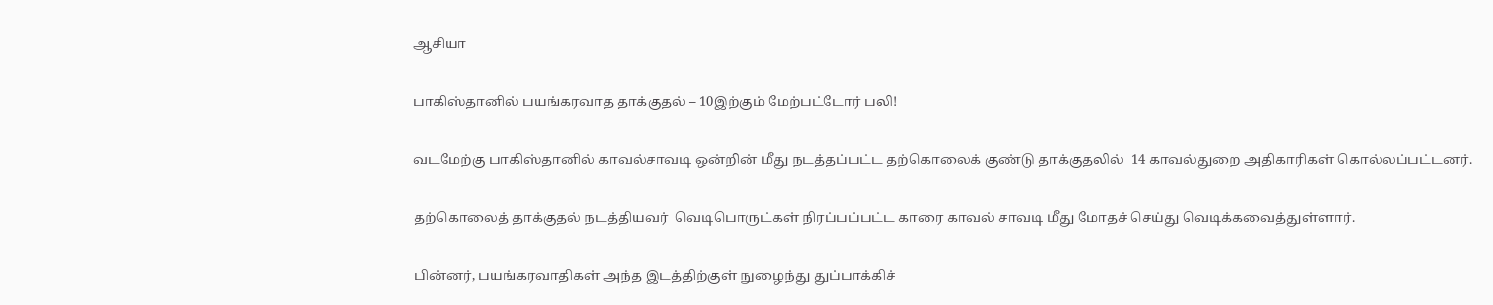ஆசியா

பாகிஸ்தானில் பயங்கரவாத தாக்குதல் – 10இற்கும் மேற்பட்டோர் பலி!

வடமேற்கு பாகிஸ்தானில் காவல்சாவடி ஒன்றின் மீது நடத்தப்பட்ட தற்கொலைக் குண்டு தாக்குதலில்  14 காவல்துறை அதிகாரிகள் கொல்லப்பட்டனர்.

தற்கொலைத் தாக்குதல் நடத்தியவர்  வெடிபொருட்கள் நிரப்பப்பட்ட காரை காவல் சாவடி மீது மோதச் செய்து வெடிக்கவைத்துள்ளார்.

பின்னர், பயங்கரவாதிகள் அந்த இடத்திற்குள் நுழைந்து துப்பாக்கிச்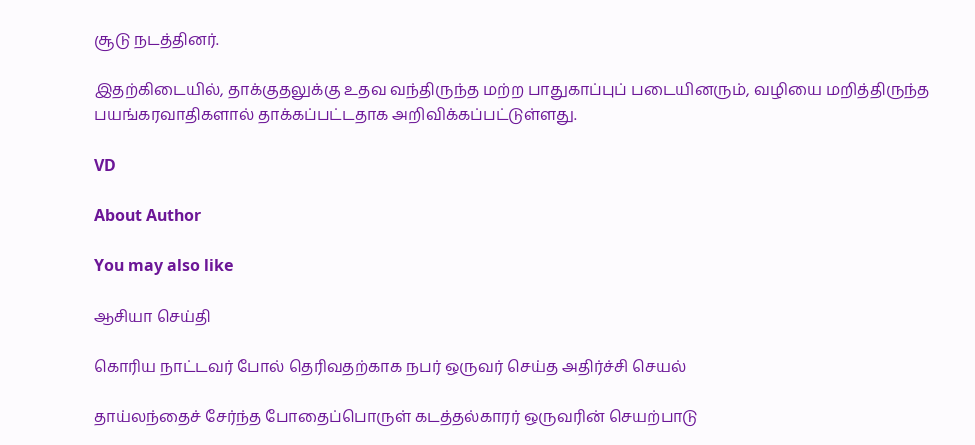சூடு நடத்தினர்.

இதற்கிடையில், தாக்குதலுக்கு உதவ வந்திருந்த மற்ற பாதுகாப்புப் படையினரும், வழியை மறித்திருந்த பயங்கரவாதிகளால் தாக்கப்பட்டதாக அறிவிக்கப்பட்டுள்ளது.

VD

About Author

You may also like

ஆசியா செய்தி

கொரிய நாட்டவர் போல் தெரிவதற்காக நபர் ஒருவர் செய்த அதிர்ச்சி செயல்

தாய்லந்தைச் சேர்ந்த போதைப்பொருள் கடத்தல்காரர் ஒருவரின் செயற்பாடு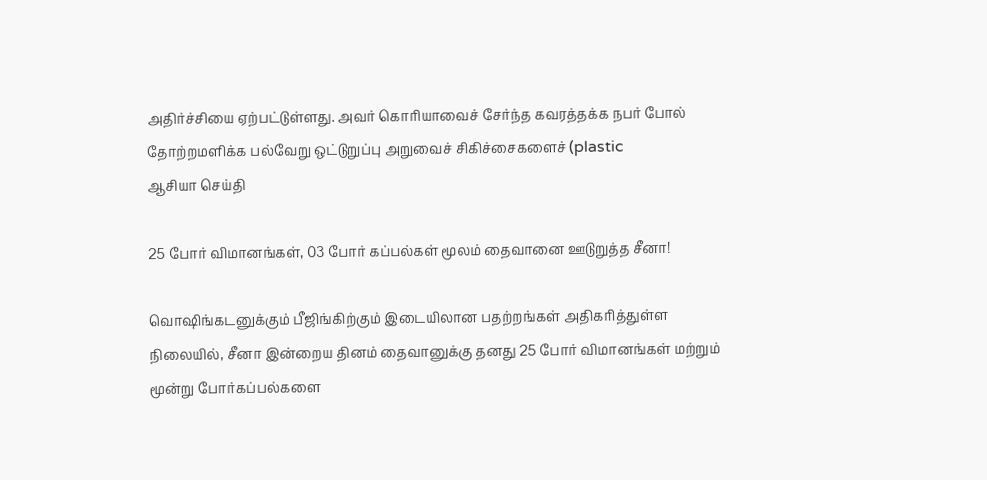அதிர்ச்சியை ஏற்பட்டுள்ளது. அவர் கொரியாவைச் சேர்ந்த கவரத்தக்க நபர் போல் தோற்றமளிக்க பல்வேறு ஒட்டுறுப்பு அறுவைச் சிகிச்சைகளைச் (plastic
ஆசியா செய்தி

25 போர் விமானங்கள், 03 போர் கப்பல்கள் மூலம் தைவானை ஊடுறுத்த சீனா!

வொஷிங்கடனுக்கும் பீஜிங்கிற்கும் இடையிலான பதற்றங்கள் அதிகரித்துள்ள நிலையில், சீனா இன்றைய தினம் தைவானுக்கு தனது 25 போர் விமானங்கள் மற்றும் மூன்று போர்கப்பல்களை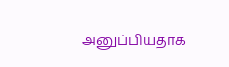அனுப்பியதாக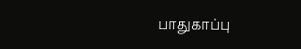பாதுகாப்பு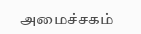அமைச்சகம்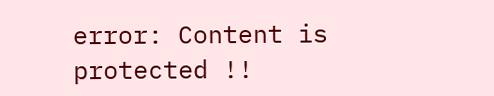error: Content is protected !!